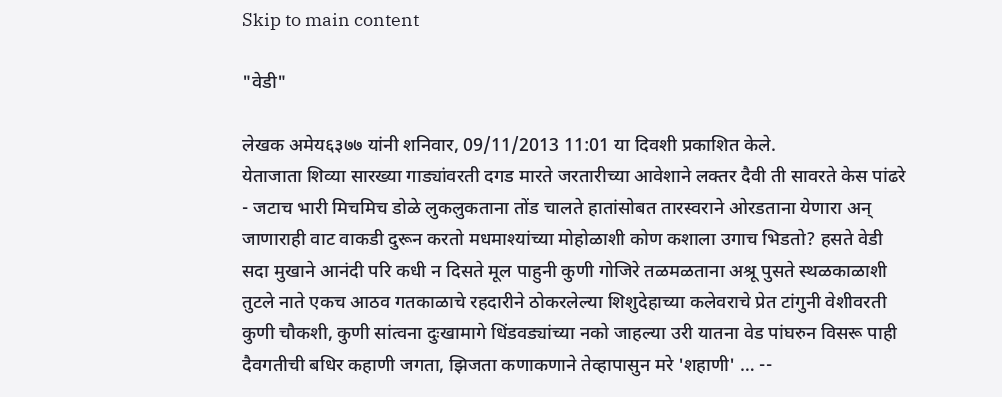Skip to main content

"वेडी"

लेखक अमेय६३७७ यांनी शनिवार, 09/11/2013 11:01 या दिवशी प्रकाशित केले.
येताजाता शिव्या सारख्या गाड्यांवरती दगड मारते जरतारीच्या आवेशाने लक्तर दैवी ती सावरते केस पांढरे - जटाच भारी मिचमिच डोळे लुकलुकताना तोंड चालते हातांसोबत तारस्वराने ओरडताना येणारा अन् जाणाराही वाट वाकडी दुरून करतो मधमाश्यांच्या मोहोळाशी कोण कशाला उगाच भिडतो? हसते वेडी सदा मुखाने आनंदी परि कधी न दिसते मूल पाहुनी कुणी गोजिरे तळमळताना अश्रू पुसते स्थळकाळाशी तुटले नाते एकच आठव गतकाळाचे रहदारीने ठोकरलेल्या शिशुदेहाच्या कलेवराचे प्रेत टांगुनी वेशीवरती कुणी चौकशी, कुणी सांत्वना दुःखामागे धिंडवड्यांच्या नको जाहल्या उरी यातना वेड पांघरुन विसरू पाही दैवगतीची बधिर कहाणी जगता, झिजता कणाकणाने तेव्हापासुन मरे 'शहाणी' … --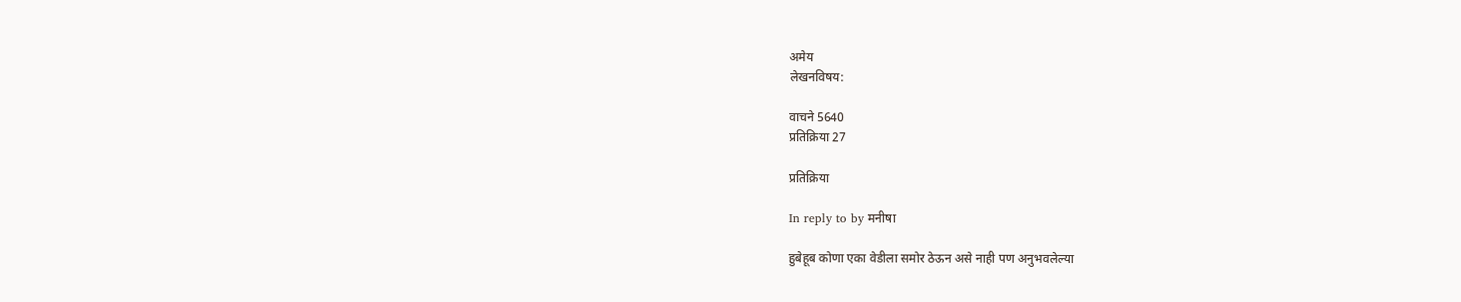अमेय
लेखनविषय:

वाचने 5640
प्रतिक्रिया 27

प्रतिक्रिया

In reply to by मनीषा

हुबेहूब कोणा एका वेडीला समोर ठेऊन असे नाही पण अनुभवलेल्या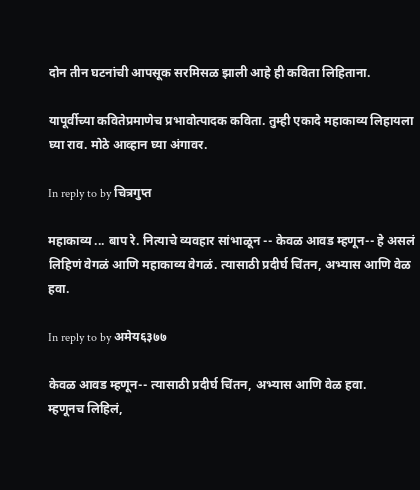दोन तीन घटनांची आपसूक सरमिसळ झाली आहे ही कविता लिहिताना.

यापूर्वीच्या कवितेप्रमाणेच प्रभावोत्पादक कविता. तुम्ही एकादे महाकाव्य लिहायला घ्या राव. मोठे आव्हान घ्या अंगावर.

In reply to by चित्रगुप्त

महाकाव्य ... बाप रे. नित्याचे व्यवहार सांभाळून -- केवळ आवड म्हणून-- हे असलं लिहिणं वेगळं आणि महाकाव्य वेगळं. त्यासाठी प्रदीर्घ चिंतन, अभ्यास आणि वेळ हवा.

In reply to by अमेय६३७७

केवळ आवड म्हणून-- त्यासाठी प्रदीर्घ चिंतन, अभ्यास आणि वेळ हवा.
म्हणूनच लिहिलं,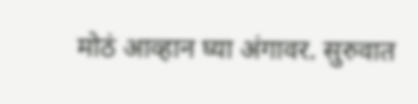मोठं आव्हान घ्या अंगावर. सुरुवात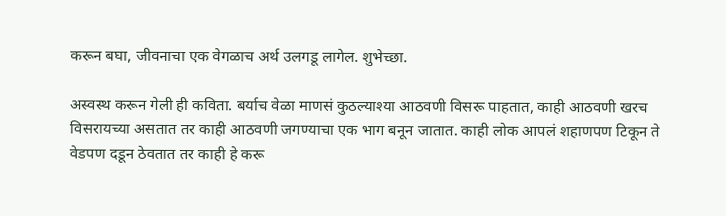करून बघा, जीवनाचा एक वेगळाच अर्थ उलगडू लागेल. शुभेच्छा.

अस्वस्थ करून गेली ही कविता. बर्याच वेळा माणसं कुठल्याश्या आठवणी विसरू पाहतात, काही आठवणी खरच विसरायच्या असतात तर काही आठवणी जगण्याचा एक भाग बनून जातात. काही लोक आपलं शहाणपण टिकून ते वेडपण दडून ठेवतात तर काही हे करू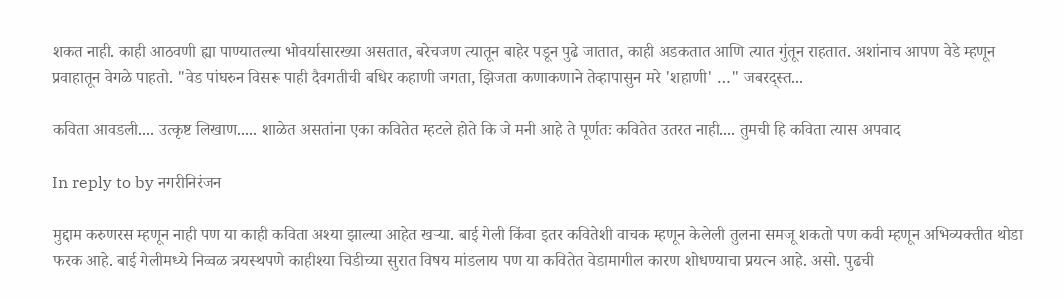शकत नाही. काही आठवणी ह्या पाण्यातल्या भोवर्यासारख्या असतात, बरेचजण त्यातून बाहेर पडून पुढे जातात, काही अडकतात आणि त्यात गुंतून राहतात. अशांनाच आपण वेडे म्हणून प्रवाहातून वेगळे पाहतो. "वेड पांघरुन विसरू पाही दैवगतीची बधिर कहाणी जगता, झिजता कणाकणाने तेव्हापासुन मरे 'शहाणी' …" जबरद्स्त...

कविता आवडली.... उत्कृष्ट लिखाण..... शाळेत असतांना एका कवितेत म्हटले होते कि जे मनी आहे ते पूर्णतः कवितेत उतरत नाही.... तुमची हि कविता त्यास अपवाद

In reply to by नगरीनिरंजन

मुद्दाम करुणरस म्हणून नाही पण या काही कविता अश्या झाल्या आहेत खर्‍या. बाई गेली किंवा इतर कवितेशी वाचक म्हणून केलेली तुलना समजू शकतो पण कवी म्हणून अभिव्यक्तीत थोडा फरक आहे. बाई गेलीमध्ये निव्वळ त्रयस्थपणे काहीश्या चिडीच्या सुरात विषय मांडलाय पण या कवितेत वेडामागील कारण शोधण्याचा प्रयत्न आहे. असो. पुढची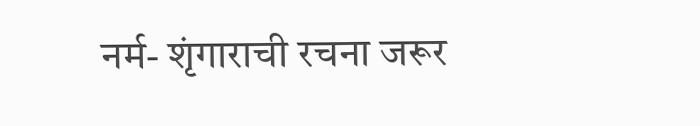नर्म- शृंगाराची रचना जरूर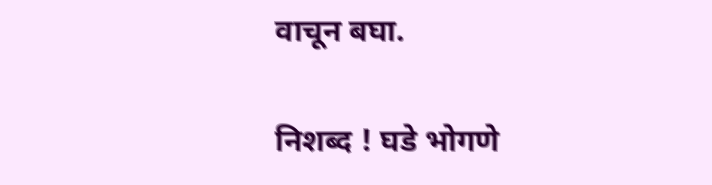वाचून बघा.

निशब्द ! घडे भोगणे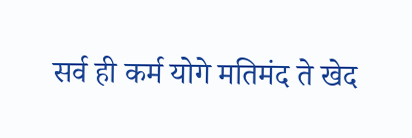सर्व ही कर्म योगे मतिमंद ते खेद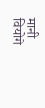मानी वियोगे